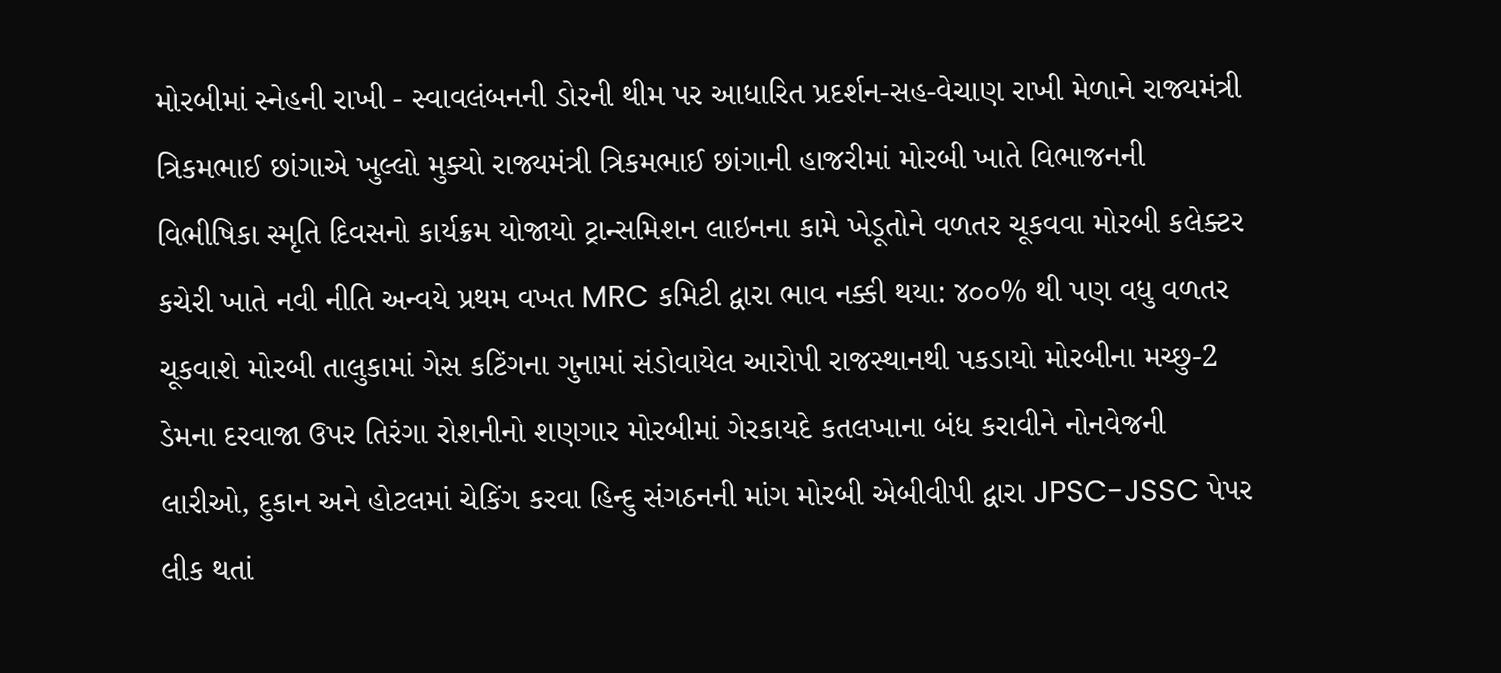મોરબીમાં સ્નેહની રાખી - સ્વાવલંબનની ડોરની થીમ પર આધારિત પ્રદર્શન-સહ-વેચાણ રાખી મેળાને રાજ્યમંત્રી ત્રિકમભાઈ છાંગાએ ખુલ્લો મુક્યો રાજ્યમંત્રી ત્રિકમભાઈ છાંગાની હાજરીમાં મોરબી ખાતે વિભાજનની વિભીષિકા સ્મૃતિ દિવસનો કાર્યક્રમ યોજાયો ટ્રાન્સમિશન લાઇનના કામે ખેડૂતોને વળતર ચૂકવવા મોરબી કલેક્ટર કચેરી ખાતે નવી નીતિ અન્વયે પ્રથમ વખત MRC કમિટી દ્વારા ભાવ નક્કી થયા: ૪૦૦% થી પણ વધુ વળતર ચૂકવાશે મોરબી તાલુકામાં ગેસ કટિંગના ગુનામાં સંડોવાયેલ આરોપી રાજસ્થાનથી પકડાયો મોરબીના મચ્છુ-2 ડેમના દરવાજા ઉપર તિરંગા રોશનીનો શણગાર મોરબીમાં ગેરકાયદે કતલખાના બંધ કરાવીને નોનવેજની લારીઓ, દુકાન અને હોટલમાં ચેકિંગ કરવા હિન્દુ સંગઠનની માંગ મોરબી એબીવીપી દ્વારા JPSC-JSSC પેપર લીક થતાં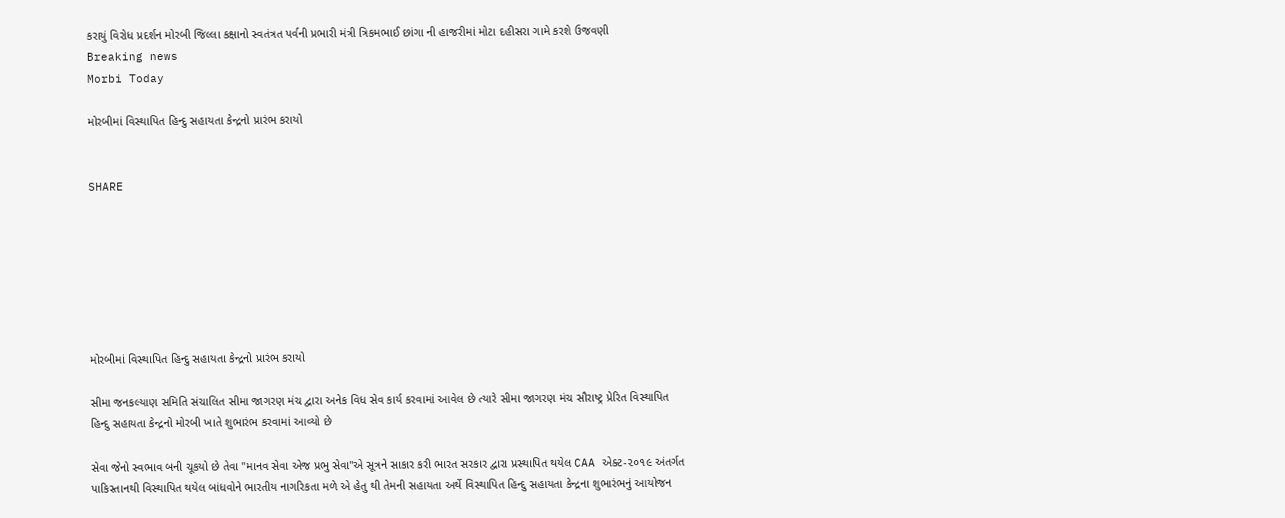કરાયું વિરોધ પ્રદર્શન મોરબી જિલ્લા કક્ષાનો સ્વતંત્રત પર્વની પ્રભારી મંત્રી ત્રિકમભાઈ છાંગા ની હાજરીમાં મોટા દહીસરા ગામે કરશે ઉજવણી
Breaking news
Morbi Today

મોરબીમાં વિસ્થાપિત હિન્દુ સહાયતા કેન્દ્રનો પ્રારંભ કરાયો


SHARE







મોરબીમાં વિસ્થાપિત હિન્દુ સહાયતા કેન્દ્રનો પ્રારંભ કરાયો

સીમા જનકલ્યાણ સમિતિ સંચાલિત સીમા જાગરણ મંચ દ્વારા અનેક વિધ સેવ કાર્ય કરવામાં આવેલ છે ત્યારે સીમા જાગરણ મંચ સૌરાષ્ટ્ર પ્રેરિત વિસ્થાપિત હિન્દુ સહાયતા કેન્દ્રનો મોરબી ખાતે શુભારંભ કરવામાં આવ્યો છે

સેવા જેનો સ્વભાવ બની ચૂકયો છે તેવા "માનવ સેવા એજ પ્રભુ સેવા"એ સૂત્રને સાકાર કરી ભારત સરકાર દ્વારા પ્રસ્થાપિત થયેલ CAA એક્ટ-૨૦૧૯ અંતર્ગત પાકિસ્તાનથી વિસ્થાપિત થયેલ બાંધવોને ભારતીય નાગરિકતા મળે એ હેતુ થી તેમની સહાયતા અર્થે વિસ્થાપિત હિન્દુ સહાયતા કેન્દ્રના શુભારંભનું આયોજન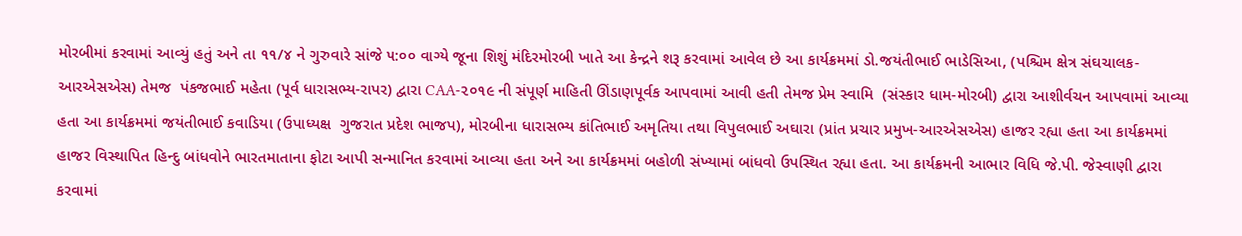મોરબીમાં કરવામાં આવ્યું હતું અને તા ૧૧/૪ ને ગુરુવારે સાંજે ૫:૦૦ વાગ્યે જૂના શિશું મંદિરમોરબી ખાતે આ કેન્દ્રને શરૂ કરવામાં આવેલ છે આ કાર્યક્રમમાં ડો.જયંતીભાઈ ભાડેસિઆ, (પશ્ચિમ ક્ષેત્ર સંઘચાલક-આરએસએસ) તેમજ  પંકજભાઈ મહેતા (પૂર્વ ધારાસભ્ય-રાપર) દ્વારા CAA-૨૦૧૯ ની સંપૂર્ણ માહિતી ઊંડાણપૂર્વક આપવામાં આવી હતી તેમજ પ્રેમ સ્વામિ  (સંસ્કાર ધામ-મોરબી) દ્વારા આશીર્વચન આપવામાં આવ્યા હતા આ કાર્યક્રમમાં જયંતીભાઈ કવાડિયા (ઉપાધ્યક્ષ  ગુજરાત પ્રદેશ ભાજપ), મોરબીના ધારાસભ્ય કાંતિભાઈ અમૃતિયા તથા વિપુલભાઈ અઘારા (પ્રાંત પ્રચાર પ્રમુખ-આરએસએસ) હાજર રહ્યા હતા આ કાર્યક્રમમાં હાજર વિસ્થાપિત હિન્દુ બાંધવોને ભારતમાતાના ફોટા આપી સન્માનિત કરવામાં આવ્યા હતા અને આ કાર્યક્રમમાં બહોળી સંખ્યામાં બાંધવો ઉપસ્થિત રહ્યા હતા. આ કાર્યક્રમની આભાર વિધિ જે.પી. જેસ્વાણી દ્વારા કરવામાં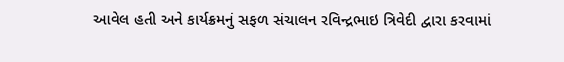આવેલ હતી અને કાર્યક્રમનું સફળ સંચાલન રવિન્દ્રભાઇ ત્રિવેદી દ્વારા કરવામાં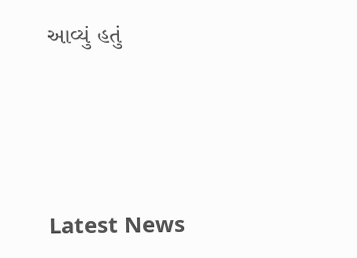આવ્યું હતું






Latest News